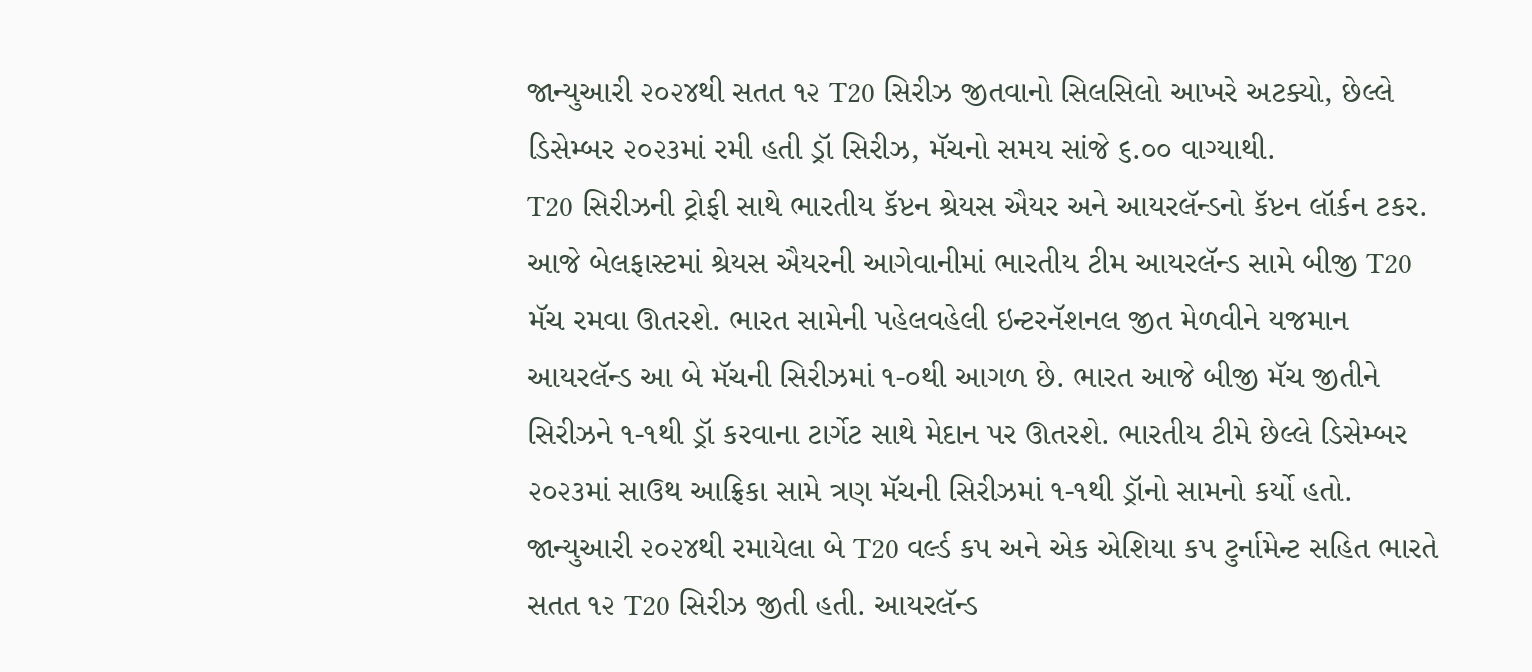જાન્યુઆરી ૨૦૨૪થી સતત ૧૨ T20 સિરીઝ જીતવાનો સિલસિલો આખરે અટક્યો, છેલ્લે ડિસેમ્બર ૨૦૨૩માં રમી હતી ડ્રૉ સિરીઝ, મૅચનો સમય સાંજે ૬.૦૦ વાગ્યાથી.
T20 સિરીઝની ટ્રોફી સાથે ભારતીય કૅપ્ટન શ્રેયસ ઐયર અને આયરલૅન્ડનો કૅપ્ટન લૉર્કન ટકર.
આજે બેલફાસ્ટમાં શ્રેયસ ઐયરની આગેવાનીમાં ભારતીય ટીમ આયરલૅન્ડ સામે બીજી T20 મૅચ રમવા ઊતરશે. ભારત સામેની પહેલવહેલી ઇન્ટરનૅશનલ જીત મેળવીને યજમાન આયરલૅન્ડ આ બે મૅચની સિરીઝમાં ૧-૦થી આગળ છે. ભારત આજે બીજી મૅચ જીતીને સિરીઝને ૧-૧થી ડ્રૉ કરવાના ટાર્ગેટ સાથે મેદાન પર ઊતરશે. ભારતીય ટીમે છેલ્લે ડિસેમ્બર ૨૦૨૩માં સાઉથ આફ્રિકા સામે ત્રણ મૅચની સિરીઝમાં ૧-૧થી ડ્રૉનો સામનો કર્યો હતો. જાન્યુઆરી ૨૦૨૪થી રમાયેલા બે T20 વર્લ્ડ કપ અને એક એશિયા કપ ટુર્નામેન્ટ સહિત ભારતે સતત ૧૨ T20 સિરીઝ જીતી હતી. આયરલૅન્ડ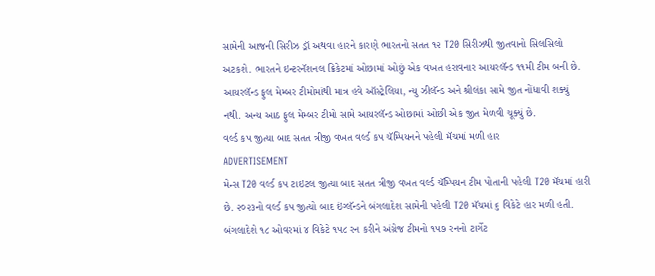સામેની આજની સિરીઝ ડ્રૉ અથવા હારને કારણે ભારતનો સતત ૧૨ T20 સિરીઝથી જીતવાનો સિલસિલો અટકશે. ભારતને ઇન્ટરનૅશનલ ક્રિકેટમાં ઓછામાં ઓછું એક વખત હરાવનાર આયરલૅન્ડ ૧૧મી ટીમ બની છે. આયરલૅન્ડ ફુલ મેમ્બર ટીમોમાંથી માત્ર હવે ઑસ્ટ્રેલિયા, ન્યુ ઝીલૅન્ડ અને શ્રીલંકા સામે જીત નોંધાવી શક્યું નથી. અન્ય આઠ ફુલ મેમ્બર ટીમો સામે આયરલૅન્ડ ઓછામાં ઓછી એક જીત મેળવી ચૂક્યું છે.
વર્લ્ડ કપ જીત્યા બાદ સતત ત્રીજી વખત વર્લ્ડ કપ ચૅમ્પિયનને પહેલી મૅચમાં મળી હાર
ADVERTISEMENT
મેન્સ T20 વર્લ્ડ કપ ટાઇટલ જીત્યા બાદ સતત ત્રીજી વખત વર્લ્ડ ચૅમ્પિયન ટીમ પોતાની પહેલી T20 મૅચમાં હારી છે. ૨૦૨૩નો વર્લ્ડ કપ જીત્યો બાદ ઇંગ્લૅન્ડને બંગલાદેશ સામેની પહેલી T20 મૅચમાં ૬ વિકેટે હાર મળી હતી. બંગલાદેશે ૧૮ ઓવરમાં ૪ વિકેટે ૧૫૮ રન કરીને અંગ્રેજ ટીમનો ૧૫૭ રનનો ટાર્ગેટ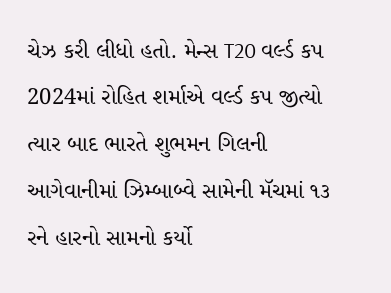ચેઝ કરી લીધો હતો. મેન્સ T20 વર્લ્ડ કપ 2024માં રોહિત શર્માએ વર્લ્ડ કપ જીત્યો ત્યાર બાદ ભારતે શુભમન ગિલની આગેવાનીમાં ઝિમ્બાબ્વે સામેની મૅચમાં ૧૩ રને હારનો સામનો કર્યો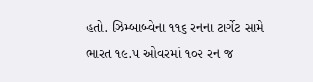હતો. ઝિમ્બાબ્વેના ૧૧૬ રનના ટાર્ગેટ સામે ભારત ૧૯.૫ ઓવરમાં ૧૦૨ રન જ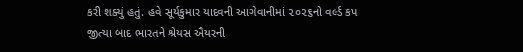કરી શક્યું હતું. હવે સૂર્યકુમાર યાદવની આગેવાનીમાં ૨૦૨૬નો વર્લ્ડ કપ જીત્યા બાદ ભારતને શ્રેયસ ઐયરની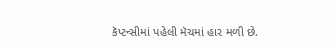કૅપ્ટન્સીમાં પહેલી મૅચમાં હાર મળી છે.